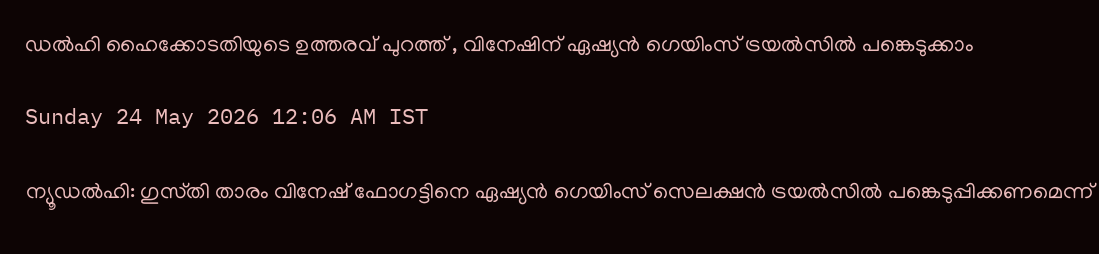ഡൽഹി ഹൈക്കോടതിയുടെ ഉത്തരവ് പുറത്ത് , വിനേഷിന് ഏഷ്യൻ ഗെയിംസ് ട്രയൽസിൽ പങ്കെടുക്കാം

Sunday 24 May 2026 12:06 AM IST

ന്യൂഡൽഹി: ഗുസ്‌തി താരം വിനേഷ് ഫോഗട്ടിനെ ഏഷ്യൻ ഗെയിംസ് സെലക്ഷൻ ട്രയൽസിൽ പങ്കെടുപ്പിക്കണമെന്ന്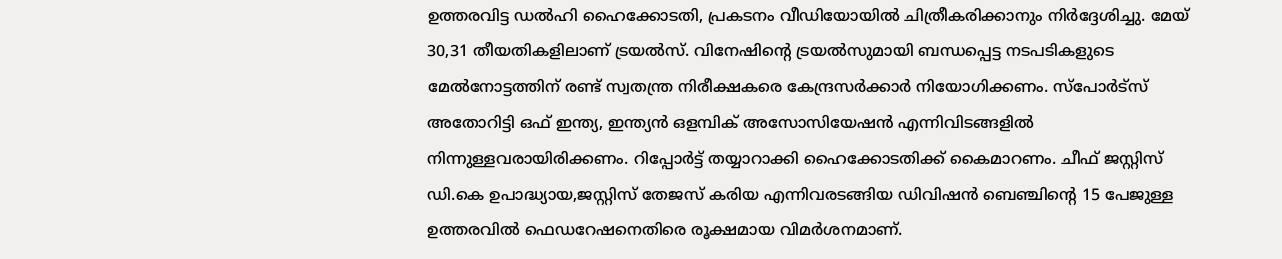ഉത്തരവിട്ട ഡൽഹി ഹൈക്കോടതി, പ്രകടനം വീഡിയോയിൽ ചിത്രീകരിക്കാനും നിർദ്ദേശിച്ചു. മേയ് 30,31 തീയതികളിലാണ് ട്രയൽസ്. വിനേഷിന്റെ ട്രയൽസുമായി ബന്ധപ്പെട്ട നടപടികളുടെ മേൽനോട്ടത്തിന് രണ്ട് സ്വതന്ത്ര നിരീക്ഷകരെ കേന്ദ്രസർക്കാർ നിയോഗിക്കണം. സ്‌പോർട്സ് അതോറിട്ടി ഒഫ് ഇന്ത്യ, ഇന്ത്യൻ ഒളമ്പിക് അസോസിയേഷൻ എന്നിവിടങ്ങളിൽ നിന്നുള്ളവരായിരിക്കണം. റിപ്പോർട്ട് തയ്യാറാക്കി ഹൈക്കോടതിക്ക് കൈമാറണം. ചീഫ് ജസ്റ്റിസ് ഡി.കെ ഉപാദ്ധ്യായ,ജസ്റ്റിസ് തേജസ് കരിയ എന്നിവരടങ്ങിയ ഡിവിഷൻ ബെ‌ഞ്ചിന്റെ 15 പേജുള്ള ഉത്തരവിൽ ഫെഡറേഷനെതിരെ രൂക്ഷമായ വിമർശനമാണ്.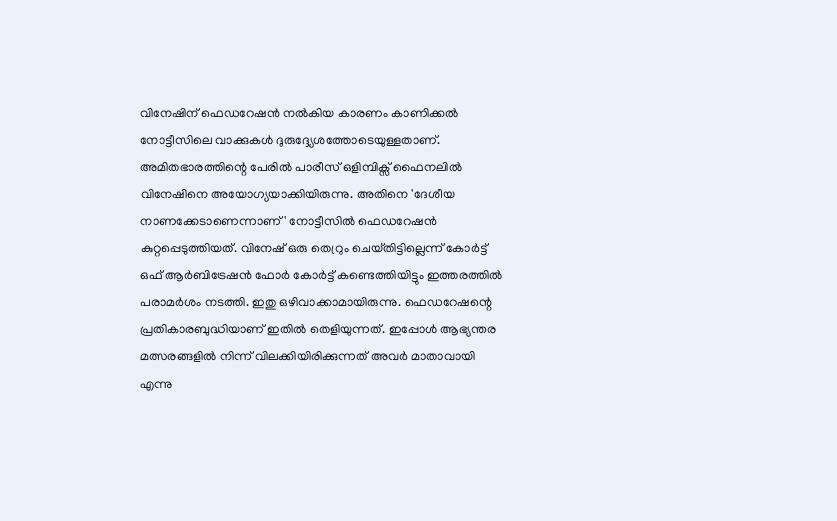വിനേഷിന് ഫെഡറേഷൻ നൽകിയ കാരണം കാണിക്കൽ നോട്ടീസിലെ വാക്കുകൾ ദുരുദ്ദ്യേശത്തോടെയുള്ളതാണ്. അമിതഭാരത്തിന്റെ പേരിൽ പാരീസ് ഒളിമ്പിക്സ് ഫൈനലിൽ വിനേഷിനെ അയോഗ്യയാക്കിയിരുന്നു. അതിനെ 'ദേശീയ നാണക്കേടാണെന്നാണ്' നോട്ടീസിൽ ഫെഡറേഷൻ കുറ്റപ്പെടുത്തിയത്. വിനേഷ് ഒരു തെറ്രും ചെയ്‌തിട്ടില്ലെന്ന് കോർട്ട് ഒഫ് ആ‌ർബിട്രേഷൻ ഫോർ കോർട്ട് കണ്ടെത്തിയിട്ടും ഇത്തരത്തിൽ പരാമർശം നടത്തി. ഇതു ഒഴിവാക്കാമായിരുന്നു. ഫെഡറേഷന്റെ പ്രതികാരബുദ്ധിയാണ് ഇതിൽ തെളിയുന്നത്. ഇപ്പോൾ ആഭ്യന്തര മത്സരങ്ങളിൽ നിന്ന് വിലക്കിയിരിക്കുന്നത് അവർ മാതാവായി എന്നു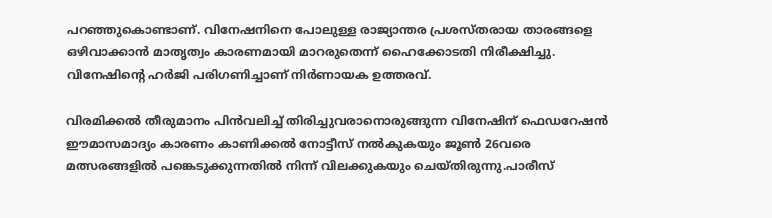പറഞ്ഞുകൊണ്ടാണ്. വിനേഷനിനെ പോലുള്ള രാജ്യാന്തര പ്രശസ്‌തരായ താരങ്ങളെ ഒഴിവാക്കാൻ മാതൃത്വം കാരണമായി മാറരുതെന്ന് ഹൈക്കോടതി നിരീക്ഷിച്ചു. വിനേഷിന്റെ ഹർജി പരിഗണിച്ചാണ് നിർണായക ഉത്തരവ്.

വിരമിക്കൽ തീരുമാനം പിൻവലിച്ച് തിരിച്ചുവരാനൊരുങ്ങുന്ന വിനേഷിന് ഫെഡറേഷൻ ഈമാസമാദ്യം കാരണം കാണിക്കൽ നോട്ടീസ് നൽകുകയും ജൂൺ 26വരെ മത്സരങ്ങളിൽ പങ്കെടുക്കുന്നതിൽ നിന്ന് വിലക്കുകയും ചെയ്തിരുന്നു.പാരീസ്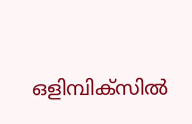ഒളിമ്പിക്സിൽ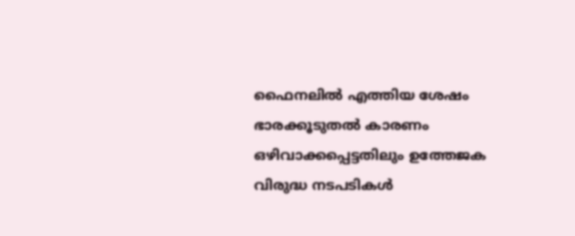ഫൈനലിൽ എത്തിയ ശേഷം ഭാരക്കൂടുതൽ കാരണം ഒഴിവാക്കപ്പെട്ടതിലും ഉത്തേജക വിരുദ്ധ നടപടികൾ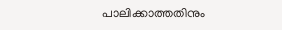പാലിക്കാത്തതിനും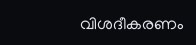വിശദീകരണം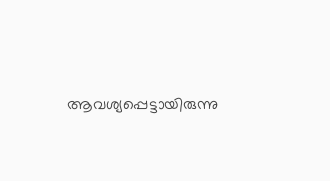ആവശ്യപ്പെട്ടായിരുന്നു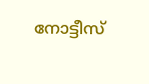നോട്ടീസ്